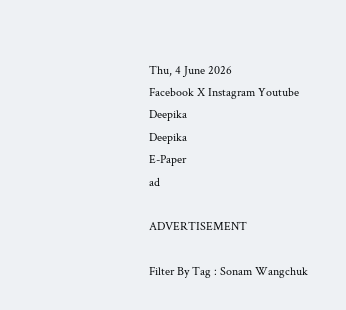Thu, 4 June 2026
Facebook X Instagram Youtube
Deepika
Deepika
E-Paper
ad

ADVERTISEMENT

Filter By Tag : Sonam Wangchuk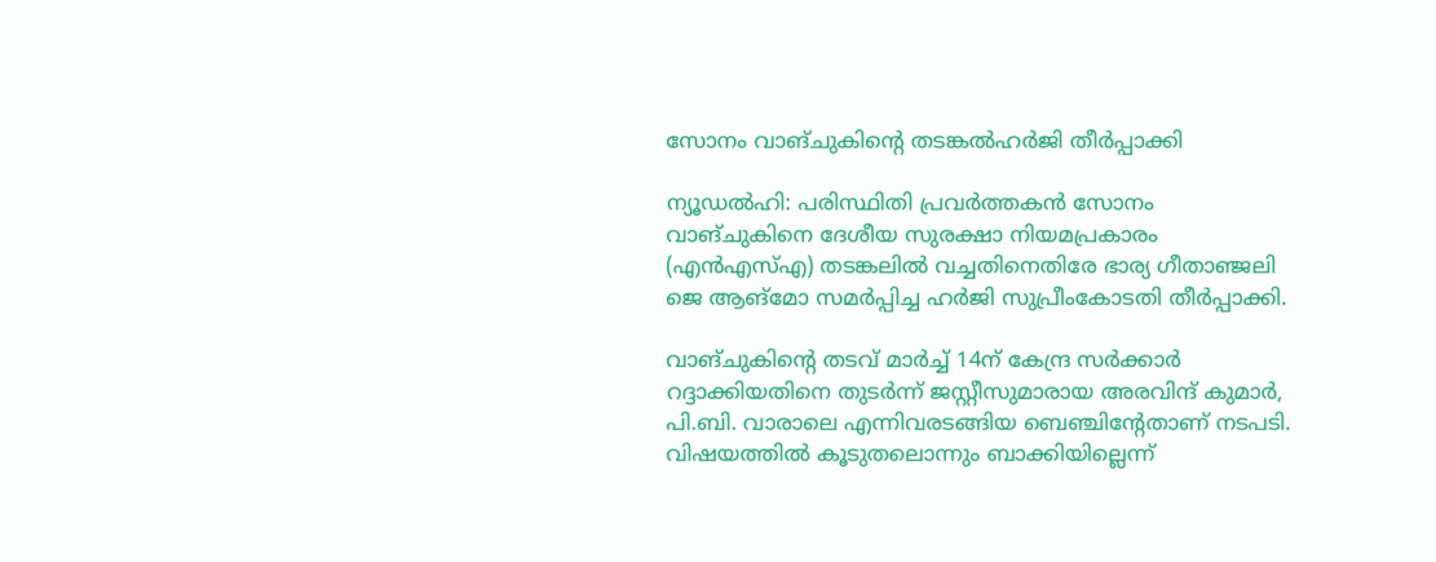സോനം വാങ്ചുകിന്‍റെ തടങ്കൽഹർജി തീർപ്പാക്കി

ന്യൂഡൽഹി: പരിസ്ഥിതി പ്രവർത്തകൻ സോനം വാങ്ചുകിനെ ദേശീയ സുരക്ഷാ നിയമപ്രകാരം (എൻഎസ്എ) തടങ്കലിൽ വച്ചതിനെതിരേ ഭാര്യ ഗീതാഞ്ജലി ജെ ആങ്മോ സമർപ്പിച്ച ഹർജി സുപ്രീംകോടതി തീർപ്പാക്കി.

വാങ്ചുകിന്‍റെ തടവ് മാർച്ച് 14ന് കേന്ദ്ര സർക്കാർ റദ്ദാക്കിയതിനെ തുടർന്ന് ജസ്റ്റീസുമാരായ അരവിന്ദ് കുമാർ, പി.ബി. വാരാലെ എന്നിവരടങ്ങിയ ബെഞ്ചിന്‍റേതാണ് നടപടി. വിഷയത്തിൽ കൂടുതലൊന്നും ബാക്കിയില്ലെന്ന്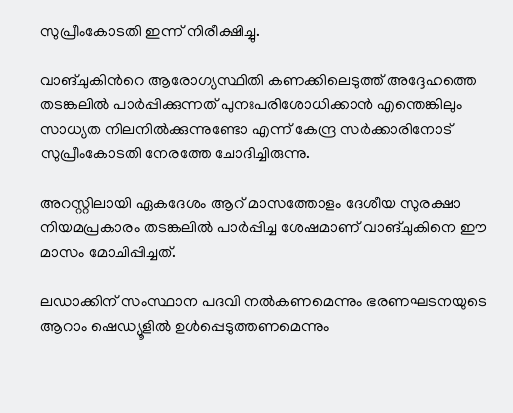സുപ്രീംകോടതി ഇന്ന് നിരീക്ഷിച്ചു.

വാങ്ചുകിന്‍റെ ആരോഗ്യസ്ഥിതി കണക്കിലെടുത്ത് അദ്ദേഹത്തെ തടങ്കലിൽ പാർപ്പിക്കുന്നത് പുനഃപരിശോധിക്കാൻ എന്തെങ്കിലും സാധ്യത നിലനിൽക്കുന്നുണ്ടോ എന്ന് കേന്ദ്ര സർക്കാരിനോട് സുപ്രീംകോടതി നേരത്തേ ചോദിച്ചിരുന്നു.

അറസ്റ്റിലായി ഏകദേശം ആറ് മാസത്തോളം ദേശീയ സുരക്ഷാ നിയമപ്രകാരം തടങ്കലിൽ പാർപ്പിച്ച ശേഷമാണ് വാങ്ചുകിനെ ഈ മാസം മോചിപ്പിച്ചത്.

ലഡാക്കിന് സംസ്ഥാന പദവി നൽകണമെന്നും ഭരണഘടനയുടെ ആറാം ഷെഡ്യൂളിൽ ഉൾപ്പെടുത്തണമെന്നും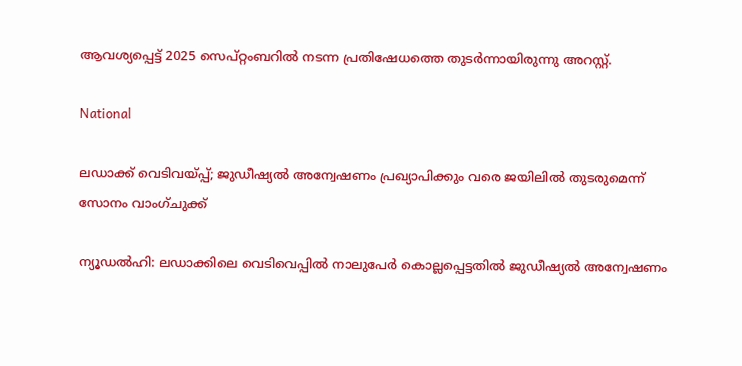ആവശ്യപ്പെട്ട് 2025 സെപ്റ്റംബറിൽ നടന്ന പ്രതിഷേധത്തെ തുടർന്നായിരുന്നു അറസ്റ്റ്.

National

ലഡാക്ക് വെടിവയ്പ്പ്; ജുഡീഷ്യൽ അന്വേഷണം പ്രഖ്യാപിക്കും വരെ ജയിലിൽ തുടരുമെന്ന് സോനം വാംഗ്ചുക്ക്

ന്യൂഡൽഹി: ലഡാക്കിലെ വെടിവെപ്പിൽ നാലുപേർ കൊല്ലപ്പെട്ടതിൽ ജുഡീഷ്യൽ അന്വേഷണം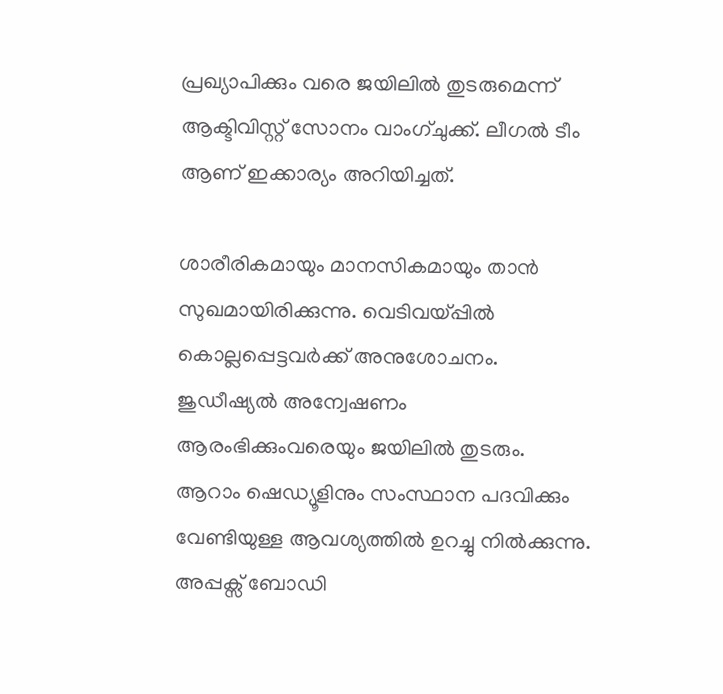പ്രഖ്യാപിക്കും വരെ ജയിലിൽ തുടരുമെന്ന് ആക്ടിവിസ്റ്റ് സോനം വാംഗ്ചുക്ക്. ലീഗൽ ടീം ആണ് ഇക്കാര്യം അറിയിച്ചത്.

ശാരീരികമായും മാനസികമായും താൻ സുഖമായിരിക്കുന്നു. വെടിവയ്പ്പിൽ കൊല്ലപ്പെട്ടവർക്ക് അനുശോചനം. ജുഡീഷ്യൽ അന്വേഷണം ആരംഭിക്കുംവരെയും ജയിലിൽ തുടരും. ആറാം ഷെഡ്യൂളിനും സംസ്ഥാന പദവിക്കും വേണ്ടിയുള്ള ആവശ്യത്തിൽ ഉറച്ചു നിൽക്കുന്നു. അപ്പക്സ് ബോഡി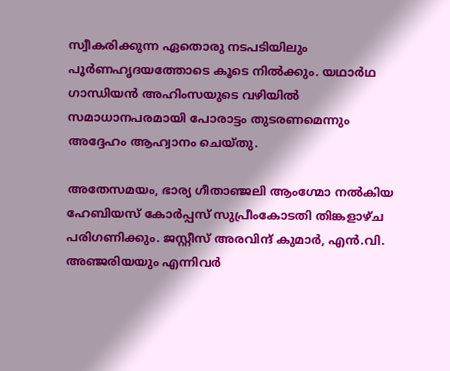സ്വീകരിക്കുന്ന ഏതൊരു നടപടിയിലും പൂർണഹൃദയത്തോടെ കൂടെ നിൽക്കും. യഥാർഥ ഗാന്ധിയൻ അഹിംസയുടെ വഴിയിൽ സമാധാനപരമായി പോരാട്ടം തുടരണമെന്നും അദ്ദേഹം ആഹ്വാനം ചെയ്തു.

അതേസമയം, ഭാര്യ ഗീതാഞ്ജലി ആംഗ്മോ നൽകിയ ഹേബിയസ് കോർപ്പസ് സുപ്രീംകോടതി തിങ്കളാഴ്ച പരിഗണിക്കും. ജസ്റ്റീസ് അരവിന്ദ് കുമാർ, എൻ.വി. അഞ്ജരിയയും എന്നിവർ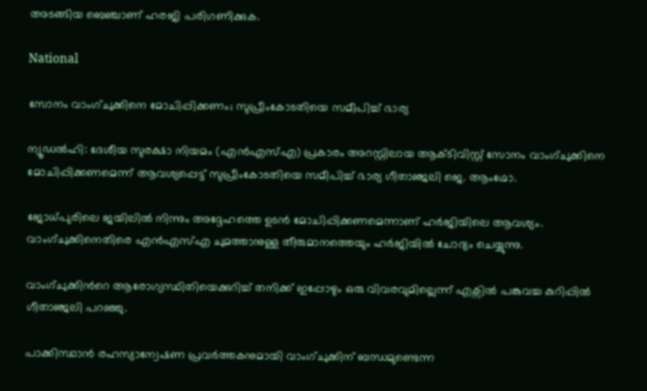അടങ്ങിയ ബെഞ്ചാണ് ഹരജി പരിഗണിക്കുക.

National

സോനം വാംഗ്ചുക്കിനെ മോചിപ്പിക്കണം; സുപ്രീംകോടതിയെ സമീപിച്ച് ഭാര്യ

ന്യൂഡൽഹി: ദേശീയ സുരക്ഷാ നിയമം (എൻ‌എസ്‌എ) പ്രകാരം അറസ്റ്റിലായ ആക്ടിവിസ്റ്റ് സോനം വാംഗ്ചുക്കിനെ മോചിപ്പിക്കണമെന്ന് ആവശ്യപ്പെട്ട് സുപ്രീംകോടതിയെ സമീപിച്ച് ഭാര്യ ഗീതാഞ്ജലി ജെ. ആംഗ്മോ.

ജോധ്പുരിലെ ജയിലിൽ നിന്നും അദ്ദേഹത്തെ ഉടൻ മോചിപ്പിക്കണമെന്നാണ് ഹർജിയിലെ ആവശ്യം. വാംഗ്ചുക്കിനെതിരെ എൻഎസ്എ ചുമത്താനുള്ള തീരുമാനത്തെയും ഹർജിയിൽ ചോദ്യം ചെയ്യുന്നു.

വാംഗ്ചുക്കിന്‍റെ ആരോഗ്യസ്ഥിതിയെക്കുറിച്ച് തനിക്ക് ഇപ്പോഴും ഒരു വിവരവുമില്ലെന്ന് എക്സിൽ പങ്കുവച്ച കുറിപ്പിൽ ഗീതാഞ്ജലി പറഞ്ഞു.

പാക്കിസ്ഥാൻ രഹസ്യാന്വേഷണ പ്രവർത്തകനുമായി വാംഗ്ചുക്കിന് ബന്ധമുണ്ടെന്ന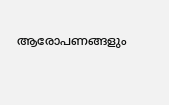ആരോപണങ്ങളും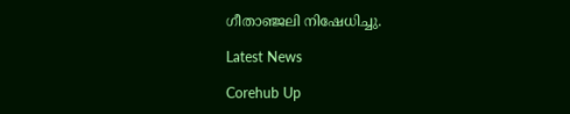ഗീതാഞ്ജലി നിഷേധിച്ചു.

Latest News

Corehub Up